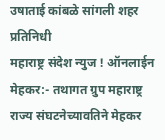उषाताई कांबळे सांगली शहर प्रतिनिधी
महाराष्ट्र संदेश न्युज ! ऑनलाईन मेहकर:- तथागत ग्रुप महाराष्ट्र राज्य संघटनेच्यावतिने मेहकर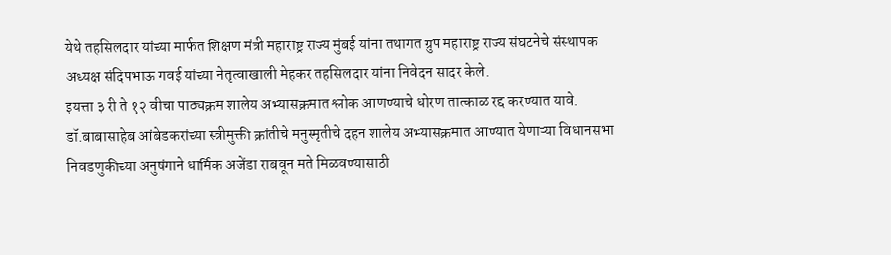येथे तहसिलदार यांच्या मार्फत शिक्षण मंत्री महाराष्ट्र राज्य मुंबई यांना तथागत ग्रुप महाराष्ट्र राज्य संघटनेचे संस्थापक अध्यक्ष संदिपभाऊ गवई यांच्या नेतृत्वाखाली मेहकर तहसिलदार यांना निवेदन सादर केले.
इयत्ता ३ री ते १२ वीचा पाठ्यक्रम शालेय अभ्यासक्रमात श्लोक आणण्याचे धोरण तात्काळ रद्द करण्यात यावे. डॉ.बाबासाहेब आंबेडकरांच्या स्त्रीमुक्ती क्रांतीचे मनुस्मृतीचे दहन शालेय अभ्यासक्रमात आण्यात येणाऱ्या विधानसभा निवडणुकीच्या अनुषंगाने धार्मिक अजेंडा राबवून मते मिळवण्यासाठी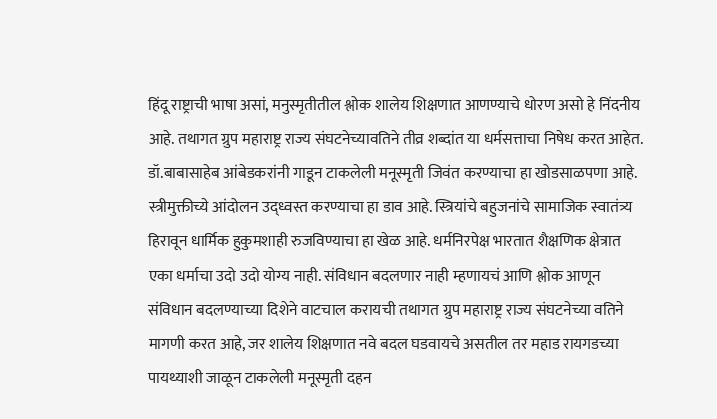हिंदू राष्ट्राची भाषा असां, मनुस्मृतीतील श्लोक शालेय शिक्षणात आणण्याचे धोरण असो हे निंदनीय आहे. तथागत ग्रुप महाराष्ट्र राज्य संघटनेच्यावतिने तीव्र शब्दांत या धर्मसत्ताचा निषेध करत आहेत.
डॉ.बाबासाहेब आंबेडकरांनी गाडून टाकलेली मनूस्मृती जिवंत करण्याचा हा खोडसाळपणा आहे. स्त्रीमुक्तीच्ये आंदोलन उद्ध्वस्त करण्याचा हा डाव आहे. स्त्रियांचे बहुजनांचे सामाजिक स्वातंत्र्य हिरावून धार्मिक हुकुमशाही रुजविण्याचा हा खेळ आहे. धर्मनिरपेक्ष भारतात शैक्षणिक क्षेत्रात एका धर्माचा उदो उदो योग्य नाही. संविधान बदलणार नाही म्हणायचं आणि श्लोक आणून संविधान बदलण्याच्या दिशेने वाटचाल करायची तथागत ग्रुप महाराष्ट्र राज्य संघटनेच्या वतिने मागणी करत आहे, जर शालेय शिक्षणात नवे बदल घडवायचे असतील तर महाड रायगडच्या पायथ्याशी जाळून टाकलेली मनूस्मृती दहन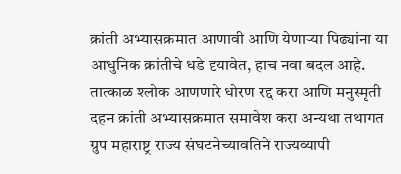क्रांती अभ्यासक्रमात आणावी आणि येणाऱ्या पिढ्यांना या आधुनिक क्रांतीचे धडे दृयावेत, हाच नवा बदल आहे. तात्काळ श्लोक आणणारे धोरण रद्द करा आणि मनुस्मृती दहन क्रांती अभ्यासक्रमात समावेश करा अन्यथा तथागत ग्रुप महाराष्ट्र राज्य संघटनेच्यावतिने राज्यव्यापी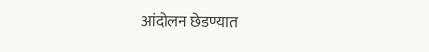आंदोलन छेडण्यात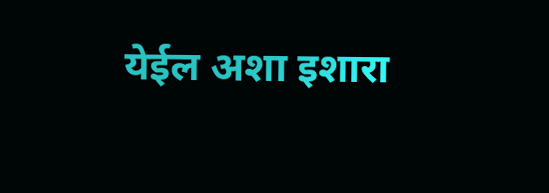येईल अशा इशारा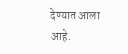देण्यात आला आहे.